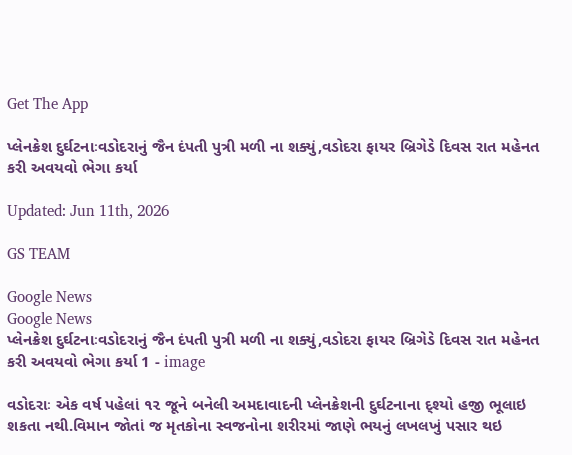Get The App

પ્લેનક્રેશ દુર્ઘટનાઃવડોદરાનું જૈન દંપતી પુત્રી મળી ના શક્યું,વડોદરા ફાયર બ્રિગેડે દિવસ રાત મહેનત કરી અવયવો ભેગા કર્યા

Updated: Jun 11th, 2026

GS TEAM

Google News
Google News
પ્લેનક્રેશ દુર્ઘટનાઃવડોદરાનું જૈન દંપતી પુત્રી મળી ના શક્યું,વડોદરા ફાયર બ્રિગેડે દિવસ રાત મહેનત કરી અવયવો ભેગા કર્યા 1 - image

વડોદરાઃ એક વર્ષ પહેલાં ૧૨ જૂને બનેલી અમદાવાદની પ્લેનક્રેશની દુર્ઘટનાના દ્શ્યો હજી ભૂલાઇ શકતા નથી.વિમાન જોતાં જ મૃતકોના સ્વજનોના શરીરમાં જાણે ભયનું લખલખું પસાર થઇ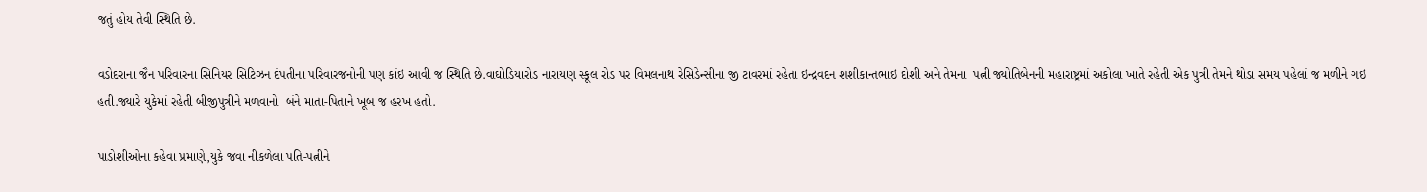જતું હોય તેવી સ્થિતિ છે.

વડોદરાના જૈન પરિવારના સિનિયર સિટિઝન દંપતીના પરિવારજનોની પણ કાંઇ આવી જ સ્થિતિ છે.વાઘોડિયારોડ નારાયણ સ્કૂલ રોડ પર વિમલનાથ રેસિડેન્સીના જી ટાવરમાં રહેતા ઇન્દ્રવદન શશીકાન્તભાઇ દોશી અને તેમના  પત્ની જ્યોતિબેનની મહારાષ્ટ્રમાં અકોલા ખાતે રહેતી એક પુત્રી તેમને થોડા સમય પહેલાં જ મળીને ગઇ હતી.જ્યારે યુકેમાં રહેતી બીજીપુત્રીને મળવાનો  બંને માતા-પિતાને ખૂબ જ હરખ હતો.

પાડોશીઓના કહેવા પ્રમાણે,યુકે જવા નીકળેલા પતિ-પત્નીને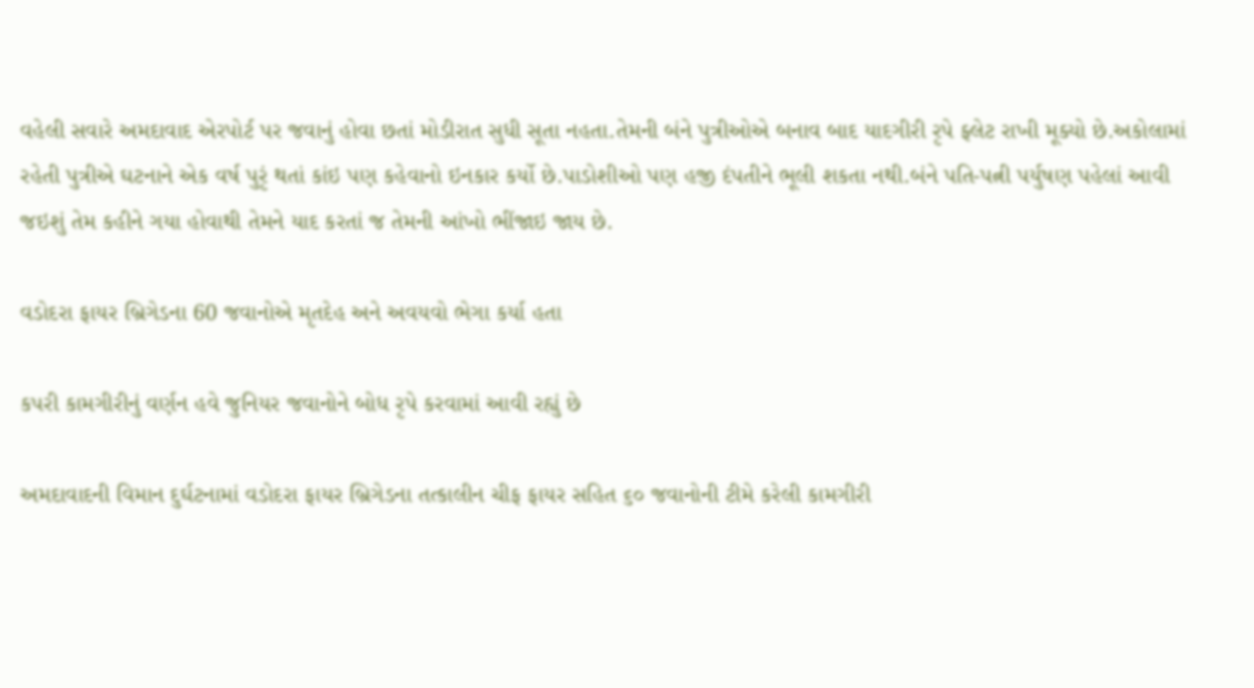વહેલી સવારે અમદાવાદ એરપોર્ટ પર જવાનું હોવા છતાં મોડીરાત સુધી સૂતા નહતા.તેમની બંને પુત્રીઓએ બનાવ બાદ યાદગીરી રૃપે ફ્લેટ રાખી મૂક્યો છે.અકોલામાં રહેતી પુત્રીએ ઘટનાને એક વર્ષ પુરૃં થતાં કાંઇ પણ કહેવાનો ઇનકાર કર્યો છે.પાડોશીઓ પણ હજી દંપતીને ભૂલી શકતા નથી.બંને પતિ-પત્ની પર્યુષણ પહેલાં આવી જઇશું તેમ કહીને ગયા હોવાથી તેમને યાદ કરતાં જ તેમની આંખો ભીંજાઇ જાય છે.

વડોદરા ફાયર બ્રિગેડના 60 જવાનોએ મૃતદેહ અને અવયવો ભેગા કર્યા હતા

કપરી કામગીરીનું વર્ણન હવે જુનિયર જવાનોને બોધ રૃપે કરવામાં આવી રહ્યું છે

અમદાવાદની વિમાન દુર્ઘટનામાં વડોદરા ફાયર બ્રિગેડના તત્કાલીન ચીફ ફાયર સહિત ૬૦ જવાનોની ટીમે કરેલી કામગીરી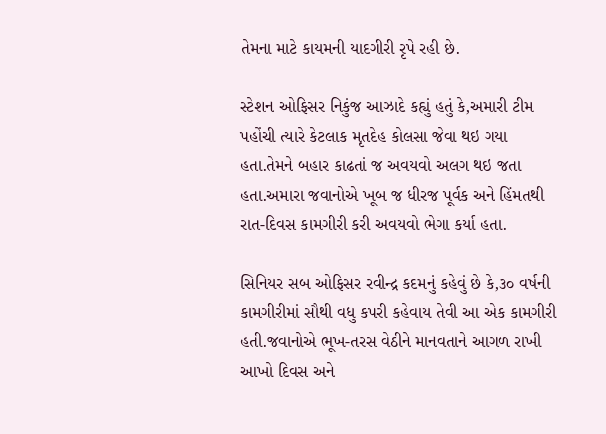તેમના માટે કાયમની યાદગીરી રૃપે રહી છે.

સ્ટેશન ઓફિસર નિકુંજ આઝાદે કહ્યું હતું કે,અમારી ટીમ પહોંચી ત્યારે કેટલાક મૃતદેહ કોલસા જેવા થઇ ગયા હતા.તેમને બહાર કાઢતાં જ અવયવો અલગ થઇ જતા હતા.અમારા જવાનોએ ખૂબ જ ધીરજ પૂર્વક અને હિંમતથી રાત-દિવસ કામગીરી કરી અવયવો ભેગા કર્યા હતા.

સિનિયર સબ ઓફિસર રવીન્દ્ર કદમનું કહેવું છે કે,૩૦ વર્ષની કામગીરીમાં સૌથી વધુ કપરી કહેવાય તેવી આ એક કામગીરી હતી.જવાનોએ ભૂખ-તરસ વેઠીને માનવતાને આગળ રાખી આખો દિવસ અને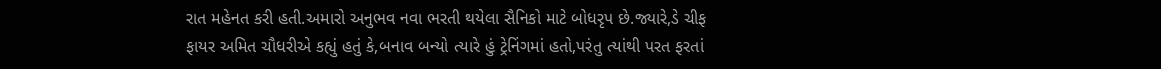રાત મહેનત કરી હતી.અમારો અનુભવ નવા ભરતી થયેલા સૈનિકો માટે બોધરૃપ છે.જ્યારે,ડે ચીફ ફાયર અમિત ચૌધરીએ કહ્યું હતું કે,બનાવ બન્યો ત્યારે હું ટ્રેનિંગમાં હતો,પરંતુ ત્યાંથી પરત ફરતાં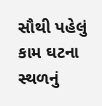સૌથી પહેલું કામ ઘટના સ્થળનું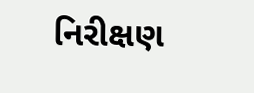નિરીક્ષણ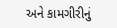અને કામગીરીનું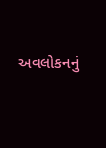અવલોકનનું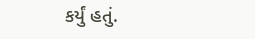કર્યું હતું.